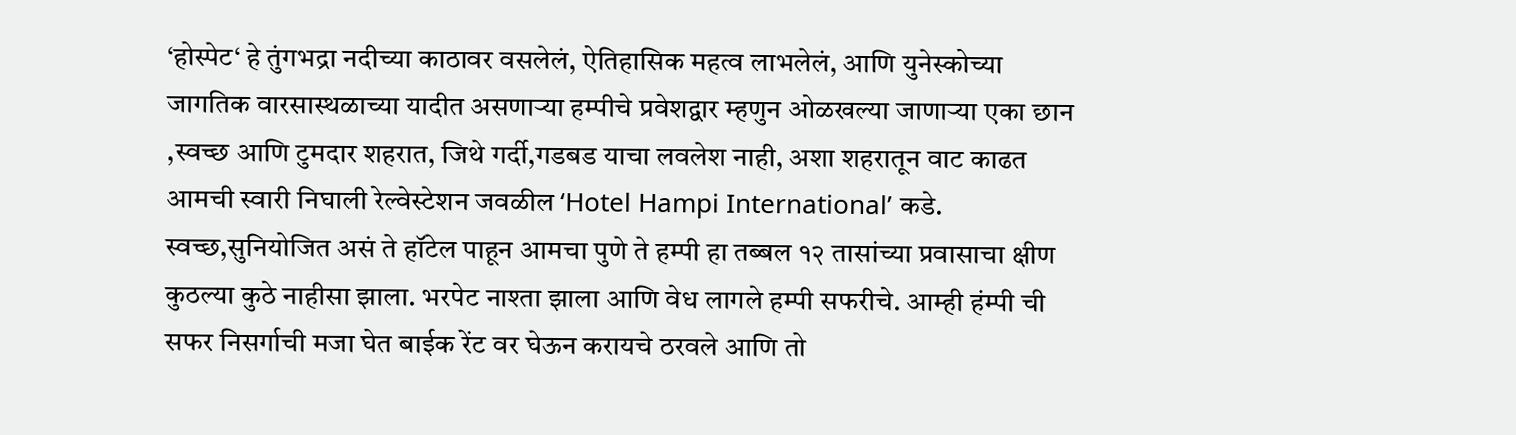‘होस्पेट‘ हे तुंगभद्रा नदीच्या काठावर वसलेलं, ऐतिहासिक महत्व लाभलेलं, आणि युनेस्कोच्या जागतिक वारसास्थळाच्या यादीत असणाऱ्या हम्पीचे प्रवेशद्वार म्हणुन ओळखल्या जाणाऱ्या एका छान ,स्वच्छ आणि टुमदार शहरात, जिथे गर्दी,गडबड याचा लवलेश नाही, अशा शहरातून वाट काढत आमची स्वारी निघाली रेल्वेस्टेशन जवळील ‘Hotel Hampi International’ कडे.
स्वच्छ,सुनियोजित असं ते हॉटेल पाहून आमचा पुणे ते हम्पी हा तब्बल १२ तासांच्या प्रवासाचा क्षीण कुठल्या कुठे नाहीसा झाला. भरपेट नाश्ता झाला आणि वेध लागले हम्पी सफरीचे. आम्ही हंम्पी ची सफर निसर्गाची मजा घेत बाईक रेंट वर घेऊन करायचे ठरवले आणि तो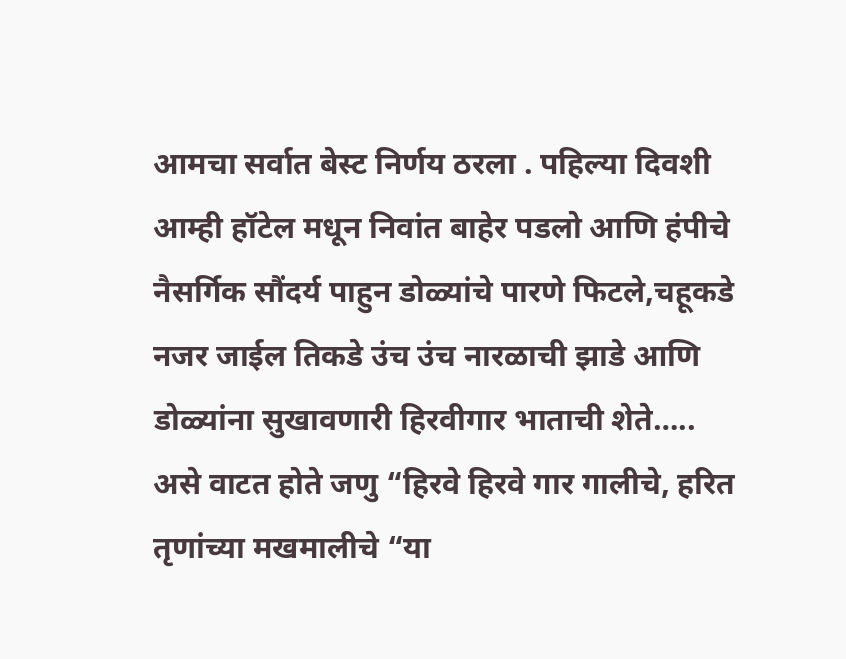आमचा सर्वात बेस्ट निर्णय ठरला . पहिल्या दिवशी आम्ही हॉटेल मधून निवांत बाहेर पडलो आणि हंपीचे नैसर्गिक सौंदर्य पाहुन डोळ्यांचे पारणे फिटले,चहूकडे नजर जाईल तिकडे उंच उंच नारळाची झाडे आणि डोळ्यांना सुखावणारी हिरवीगार भाताची शेते….. असे वाटत होते जणु “हिरवे हिरवे गार गालीचे, हरित तृणांच्या मखमालीचे “या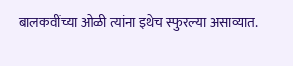बालकवींच्या ओळी त्यांना इथेच स्फुरल्या असाव्यात.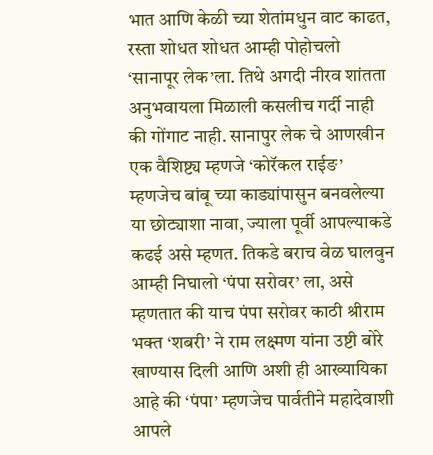भात आणि केळी च्या शेतांमधुन वाट काढत, रस्ता शोधत शोधत आम्ही पोहोचलो ‘सानापूर लेक’ला. तिथे अगदी नीरव शांतता अनुभवायला मिळाली कसलीच गर्दी नाही की गोंगाट नाही. सानापुर लेक चे आणखीन एक वैशिष्ट्य म्हणजे ‘कोरॅकल राईङ’ म्हणजेच बांबू च्या काड्यांपासुन बनवलेल्या या छोट्याशा नावा, ज्याला पूर्वी आपल्याकडे कढई असे म्हणत. तिकडे बराच वेळ घालवुन आम्ही निघालो ‘पंपा सरोवर’ ला, असे म्हणतात की याच पंपा सरोवर काठी श्रीराम भक्त ‘शबरी’ ने राम लक्ष्मण यांना उष्टी बोरे खाण्यास दिली आणि अशी ही आख्यायिका आहे की ‘पंपा’ म्हणजेच पार्वतीने महादेवाशी आपले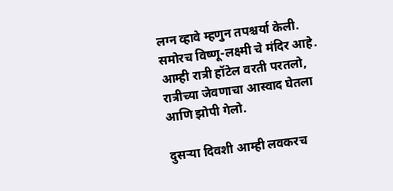लग्न व्हावे म्हणुन तपश्चर्या केली. समोरच विष्णू-लक्ष्मी चे मंदिर आहे. आम्ही रात्री हॉटेल वरती परतलो, रात्रीच्या जेवणाचा आस्वाद घेतला आणि झोपी गेलो.

दुसऱ्या दिवशी आम्ही लवकरच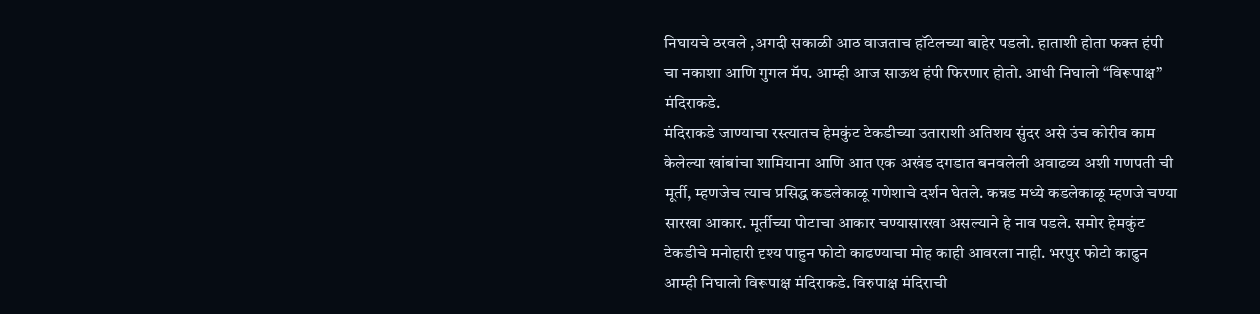निघायचे ठरवले ,अगदी सकाळी आठ वाजताच हॉटेलच्या बाहेर पडलो. हाताशी होता फक्त हंपी चा नकाशा आणि गुगल मॅप. आम्ही आज साऊथ हंपी फिरणार होतो. आधी निघालो “विरूपाक्ष” मंदिराकडे.
मंदिराकडे जाण्याचा रस्त्यातच हेमकुंट टेकडीच्या उताराशी अतिशय सुंदर असे उंच कोरीव काम केलेल्या खांबांचा शामियाना आणि आत एक अखंड दगडात बनवलेली अवाढव्य अशी गणपती ची मूर्ती, म्हणजेच त्याच प्रसिद्ध कडलेकाळू गणेशाचे दर्शन घेतले. कन्नड मध्ये कडलेकाळू म्हणजे चण्या सारखा आकार. मूर्तीच्या पोटाचा आकार चण्यासारखा असल्याने हे नाव पडले. समोर हेमकुंट टेकडीचे मनोहारी दृश्य पाहुन फोटो काढण्याचा मोह काही आवरला नाही. भरपुर फोटो काढुन आम्ही निघालो विरूपाक्ष मंदिराकडे. विरुपाक्ष मंदिराची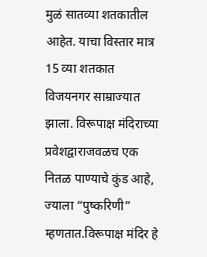मुळं सातव्या शतकातील आहेत. याचा विस्तार मात्र 15 व्या शतकात विजयनगर साम्राज्यात झाला. विरूपाक्ष मंदिराच्या प्रवेशद्वाराजवळच एक नितळ पाण्याचे कुंड आहे, ज्याला “पुष्करिणी” म्हणतात.विरूपाक्ष मंदिर हे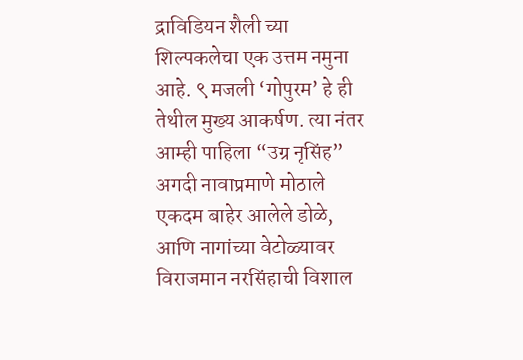द्राविडियन शैली च्या शिल्पकलेचा एक उत्तम नमुना आहे. ९ मजली ‘गोपुरम’ हे ही तेथील मुख्य आकर्षण. त्या नंतर आम्ही पाहिला “उग्र नृसिंह” अगदी नावाप्रमाणे मोठाले एकदम बाहेर आलेले डोळे, आणि नागांच्या वेटोळ्यावर विराजमान नरसिंहाची विशाल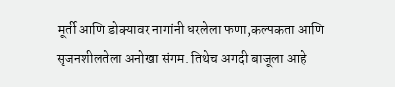मूर्ती आणि डोक्यावर नागांनी धरलेला फणा,कल्पकता आणि सृजनशीलतेला अनोखा संगम. तिथेच अगदी बाजूला आहे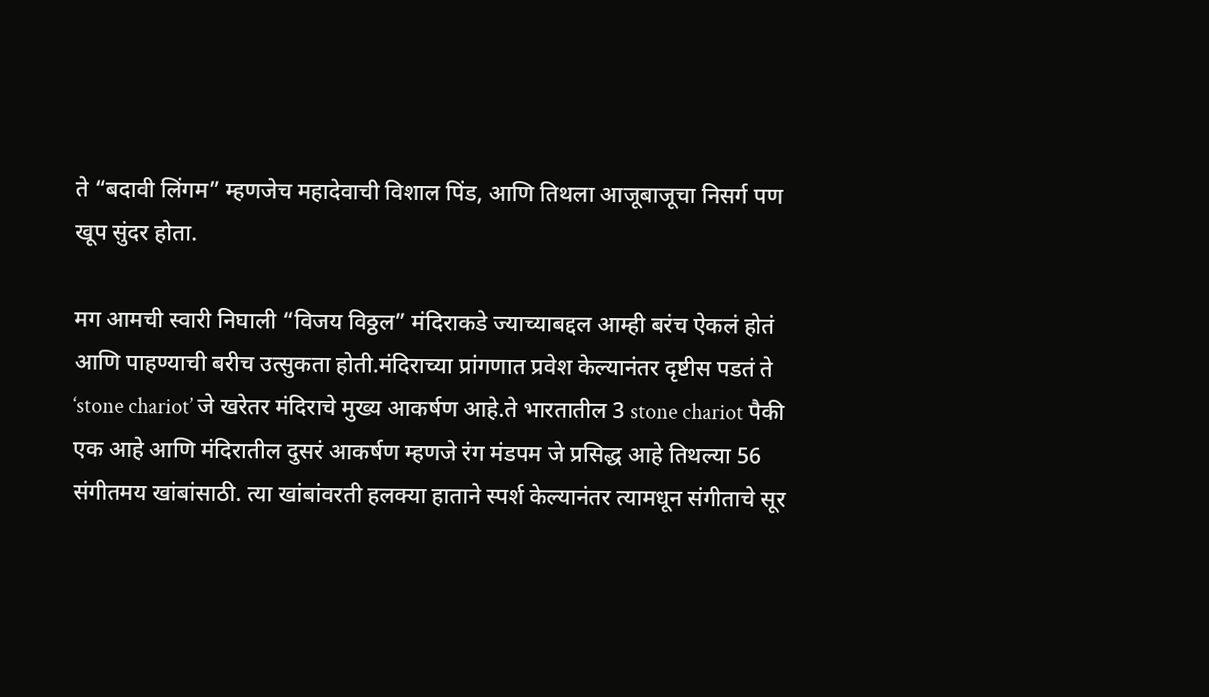ते “बदावी लिंगम” म्हणजेच महादेवाची विशाल पिंड, आणि तिथला आजूबाजूचा निसर्ग पण खूप सुंदर होता.

मग आमची स्वारी निघाली “विजय विठ्ठल” मंदिराकडे ज्याच्याबद्दल आम्ही बरंच ऐकलं होतं आणि पाहण्याची बरीच उत्सुकता होती.मंदिराच्या प्रांगणात प्रवेश केल्यानंतर दृष्टीस पडतं ते ‘stone chariot’ जे खरेतर मंदिराचे मुख्य आकर्षण आहे.ते भारतातील 3 stone chariot पैकी एक आहे आणि मंदिरातील दुसरं आकर्षण म्हणजे रंग मंडपम जे प्रसिद्ध आहे तिथल्या 56 संगीतमय खांबांसाठी. त्या खांबांवरती हलक्या हाताने स्पर्श केल्यानंतर त्यामधून संगीताचे सूर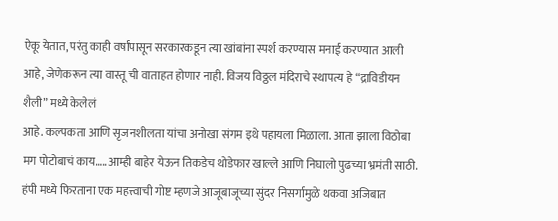ऐकू येतात, परंतु काही वर्षांपासून सरकारकडून त्या खांबांना स्पर्श करण्यास मनाई करण्यात आली आहे, जेणेकरून त्या वास्तू ची वाताहत होणार नाही. विजय विठ्ठल मंदिराचे स्थापत्य हे “द्राविडीयन शैली” मध्ये केलेलं
आहे. कल्पकता आणि सृजनशीलता यांचा अनोखा संगम इथे पहायला मिळाला. आता झाला विठोबा मग पोटोबाचं काय…..आम्ही बाहेर येऊन तिकडेच थोडेफार खाल्ले आणि निघालो पुढच्या भ्रमंती साठी. हंपी मध्ये फिरताना एक महत्त्वाची गोष्ट म्हणजे आजूबाजूच्या सुंदर निसर्गामुळे थकवा अजिबात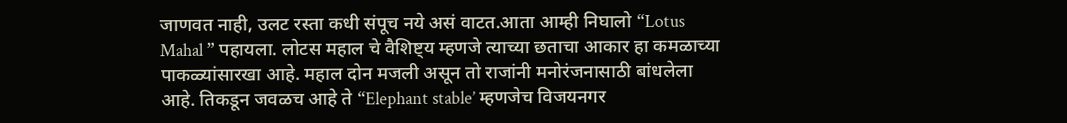जाणवत नाही, उलट रस्ता कधी संपूच नये असं वाटत.आता आम्ही निघालो “Lotus Mahal ” पहायला. लोटस महाल चे वैशिष्ट्य म्हणजे त्याच्या छताचा आकार हा कमळाच्या पाकळ्यांसारखा आहे. महाल दोन मजली असून तो राजांनी मनोरंजनासाठी बांधलेला आहे. तिकडून जवळच आहे ते “Elephant stable’ म्हणजेच विजयनगर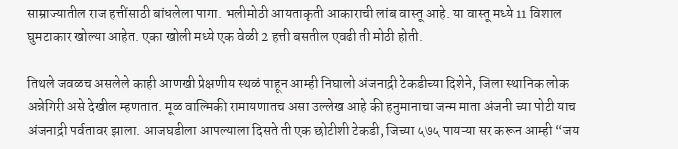साम्राज्यातील राज हत्तींसाठी बांधलेला पागा. भलीमोठी आयताकृती आकाराची लांब वास्तू आहे. या वास्तू मध्ये 11 विशाल घुमटाकार खोल्या आहेत. एका खोली मध्ये एक वेळी 2 हत्ती बसतील एवढी ती मोठी होती.

तिथले जवळच असलेले काही आणखी प्रेक्षणीय स्थळं पाहून आम्ही निघालो अंजनाद्री टेकडीच्या दिशेने, जिला स्थानिक लोक अन्नेगिरी असे देखील म्हणतात. मूळ वाल्मिकी रामायणातच असा उल्लेख आहे की हनुमानाचा जन्म माता अंजनी च्या पोटी याच अंजनाद्री पर्वतावर झाला. आजघडीला आपल्याला दिसते ती एक छोटीशी टेकडी, जिच्या ५७५ पायऱ्या सर करून आम्ही “जय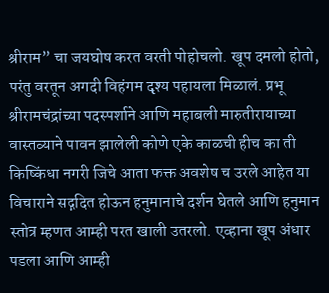श्रीराम” चा जयघोष करत वरती पोहोचलो. खूप दमलो होतो, परंतु वरतून अगदी विहंगम दृश्य पहायला मिळालं. प्रभू श्रीरामचंद्रांच्या पदस्पर्शाने आणि महाबली मारुतीरायाच्या वास्तव्याने पावन झालेली कोणे एके काळची हीच का ती किष्किंधा नगरी जिचे आता फक्त अवशेष च उरले आहेत या विचाराने सद्गदित होऊन हनुमानाचे दर्शन घेतले आणि हनुमान स्तोत्र म्हणत आम्ही परत खाली उतरलो. एव्हाना खूप अंधार पडला आणि आम्ही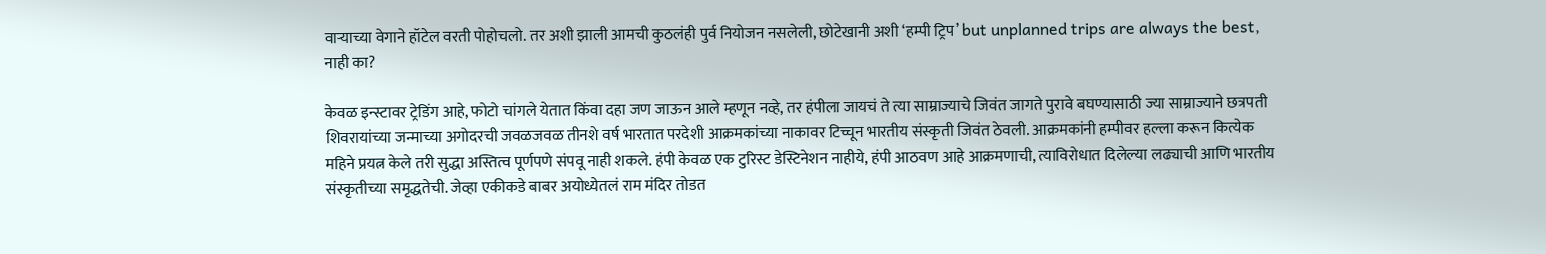वाऱ्याच्या वेगाने हॉटेल वरती पोहोचलो. तर अशी झाली आमची कुठलंही पुर्व नियोजन नसलेली, छोटेखानी अशी ‘हम्पी ट्रिप’ but unplanned trips are always the best, नाही का?

केवळ इन्स्टावर ट्रेडिंग आहे, फोटो चांगले येतात किंवा दहा जण जाऊन आले म्हणून नव्हे, तर हंपीला जायचं ते त्या साम्राज्याचे जिवंत जागते पुरावे बघण्यासाठी ज्या साम्राज्याने छत्रपती शिवरायांच्या जन्माच्या अगोदरची जवळजवळ तीनशे वर्ष भारतात परदेशी आक्रमकांच्या नाकावर टिच्चून भारतीय संस्कृती जिवंत ठेवली. आक्रमकांनी हम्पीवर हल्ला करून कित्येक महिने प्रयत्न केले तरी सुद्धा अस्तित्व पूर्णपणे संपवू नाही शकले. हंपी केवळ एक टुरिस्ट डेस्टिनेशन नाहीये, हंपी आठवण आहे आक्रमणाची, त्याविरोधात दिलेल्या लढ्याची आणि भारतीय संस्कृतीच्या समृद्धतेची. जेव्हा एकीकडे बाबर अयोध्येतलं राम मंदिर तोडत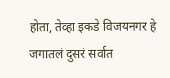होता, तेव्हा इकडे विजयनगर हे जगातलं दुसरं सर्वात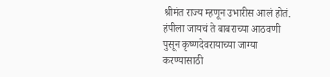श्रीमंत राज्य म्हणून उभारीस आलं होतं. हंपीला जायचं ते बाबराच्या आठवणी पुसून कृष्णदेवरायाच्या जाग्या करण्यासाठी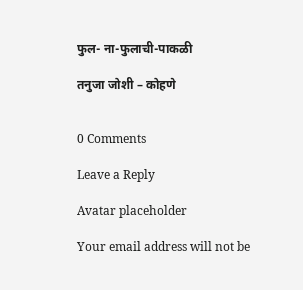फुल- ना-फुलाची-पाकळी

तनुजा जोशी – कोहणे


0 Comments

Leave a Reply

Avatar placeholder

Your email address will not be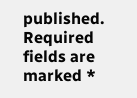published. Required fields are marked *